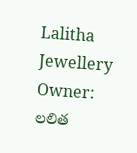Lalitha Jewellery Owner: లలిత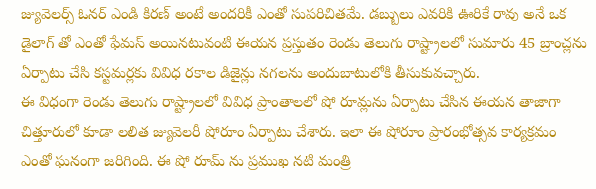జ్యువెలర్స్ ఓనర్ ఎండి కిరణ్ అంటే అందరికీ ఎంతో సుపరిచితమే. డబ్బులు ఎవరికి ఊరికే రావు అనే ఒక డైలాగ్ తో ఎంతో ఫేమస్ అయినటువంటి ఈయన ప్రస్తుతం రెండు తెలుగు రాష్ట్రాలలో సుమారు 45 బ్రాంచ్లను ఏర్పాటు చేసి కస్టమర్లకు వివిధ రకాల డిజైన్లు నగలను అందుబాటులోకి తీసుకువచ్చారు.
ఈ విధంగా రెండు తెలుగు రాష్ట్రాలలో వివిధ ప్రాంతాలలో షో రూమ్లను ఏర్పాటు చేసిన ఈయన తాజాగా చిత్తూరులో కూడా లలిత జ్యువెలరీ షోరూం ఏర్పాటు చేశారు. ఇలా ఈ షోరూం ప్రారంభోత్సవ కార్యక్రమం ఎంతో ఘనంగా జరిగింది. ఈ షో రూమ్ ను ప్రముఖ నటి మంత్రి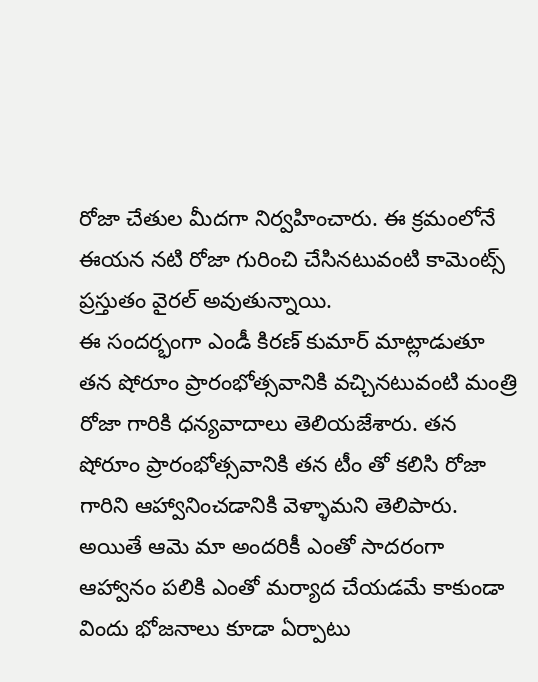రోజా చేతుల మీదగా నిర్వహించారు. ఈ క్రమంలోనే ఈయన నటి రోజా గురించి చేసినటువంటి కామెంట్స్ ప్రస్తుతం వైరల్ అవుతున్నాయి.
ఈ సందర్భంగా ఎండీ కిరణ్ కుమార్ మాట్లాడుతూ తన షోరూం ప్రారంభోత్సవానికి వచ్చినటువంటి మంత్రి రోజా గారికి ధన్యవాదాలు తెలియజేశారు. తన షోరూం ప్రారంభోత్సవానికి తన టీం తో కలిసి రోజా గారిని ఆహ్వానించడానికి వెళ్ళామని తెలిపారు. అయితే ఆమె మా అందరికీ ఎంతో సాదరంగా ఆహ్వానం పలికి ఎంతో మర్యాద చేయడమే కాకుండా విందు భోజనాలు కూడా ఏర్పాటు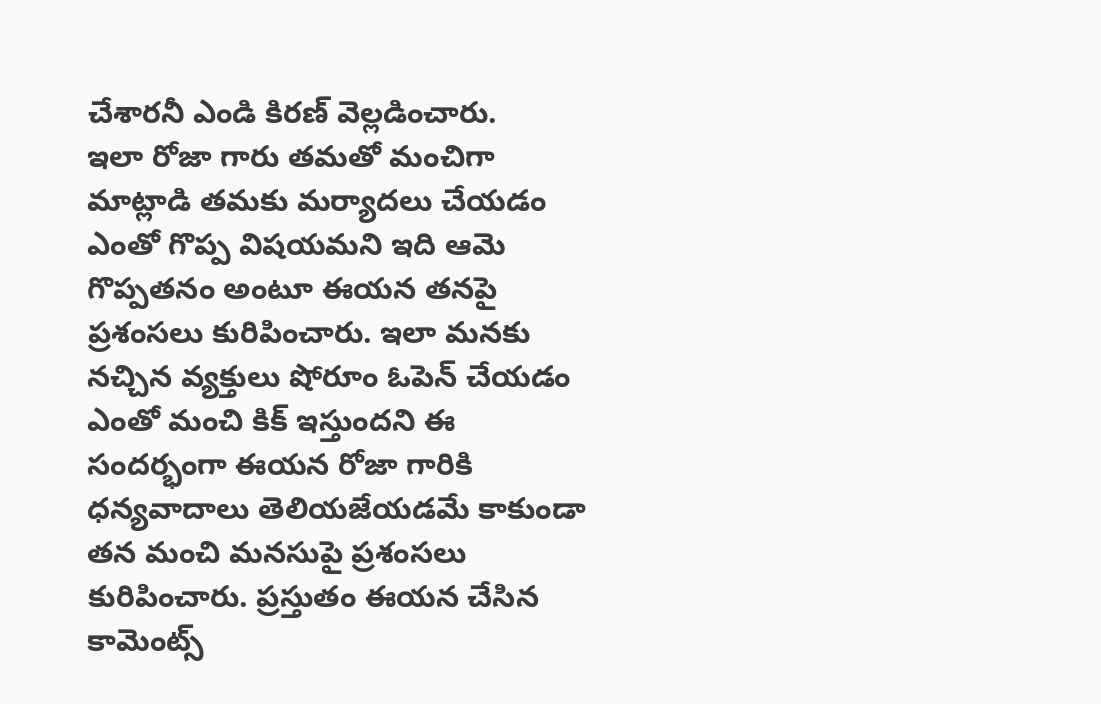చేశారనీ ఎండి కిరణ్ వెల్లడించారు.
ఇలా రోజా గారు తమతో మంచిగా మాట్లాడి తమకు మర్యాదలు చేయడం ఎంతో గొప్ప విషయమని ఇది ఆమె గొప్పతనం అంటూ ఈయన తనపై ప్రశంసలు కురిపించారు. ఇలా మనకు నచ్చిన వ్యక్తులు షోరూం ఓపెన్ చేయడం ఎంతో మంచి కిక్ ఇస్తుందని ఈ సందర్భంగా ఈయన రోజా గారికి ధన్యవాదాలు తెలియజేయడమే కాకుండా తన మంచి మనసుపై ప్రశంసలు కురిపించారు. ప్రస్తుతం ఈయన చేసిన కామెంట్స్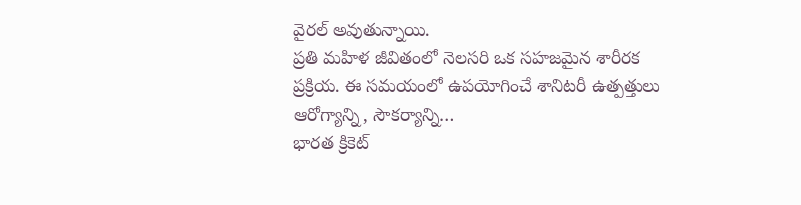వైరల్ అవుతున్నాయి.
ప్రతి మహిళ జీవితంలో నెలసరి ఒక సహజమైన శారీరక ప్రక్రియ. ఈ సమయంలో ఉపయోగించే శానిటరీ ఉత్పత్తులు ఆరోగ్యాన్ని, సౌకర్యాన్ని…
భారత క్రికెట్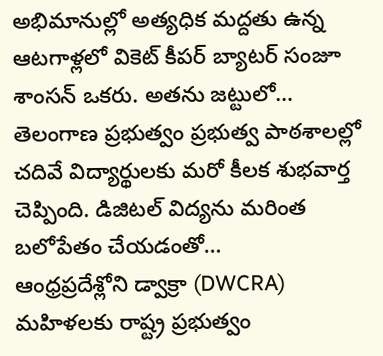అభిమానుల్లో అత్యధిక మద్దతు ఉన్న ఆటగాళ్లలో వికెట్ కీపర్ బ్యాటర్ సంజూ శాంసన్ ఒకరు. అతను జట్టులో…
తెలంగాణ ప్రభుత్వం ప్రభుత్వ పాఠశాలల్లో చదివే విద్యార్థులకు మరో కీలక శుభవార్త చెప్పింది. డిజిటల్ విద్యను మరింత బలోపేతం చేయడంతో…
ఆంధ్రప్రదేశ్లోని డ్వాక్రా (DWCRA) మహిళలకు రాష్ట్ర ప్రభుత్వం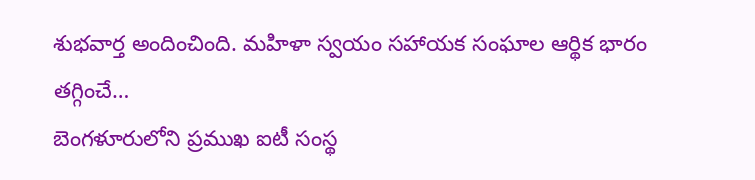శుభవార్త అందించింది. మహిళా స్వయం సహాయక సంఘాల ఆర్థిక భారం తగ్గించే…
బెంగళూరులోని ప్రముఖ ఐటీ సంస్థ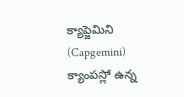క్యాప్జెమిని (Capgemini) క్యాంపస్లో ఉన్న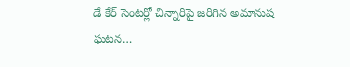డే కేర్ సెంటర్లో చిన్నారిపై జరిగిన అమానుష ఘటన…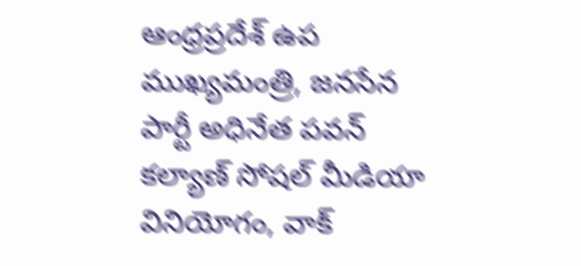ఆంధ్రప్రదేశ్ ఉప ముఖ్యమంత్రి, జనసేన పార్టీ అధినేత పవన్ కల్యాణ్ సోషల్ మీడియా వినియోగం, వాక్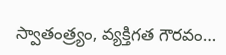స్వాతంత్ర్యం, వ్యక్తిగత గౌరవం…